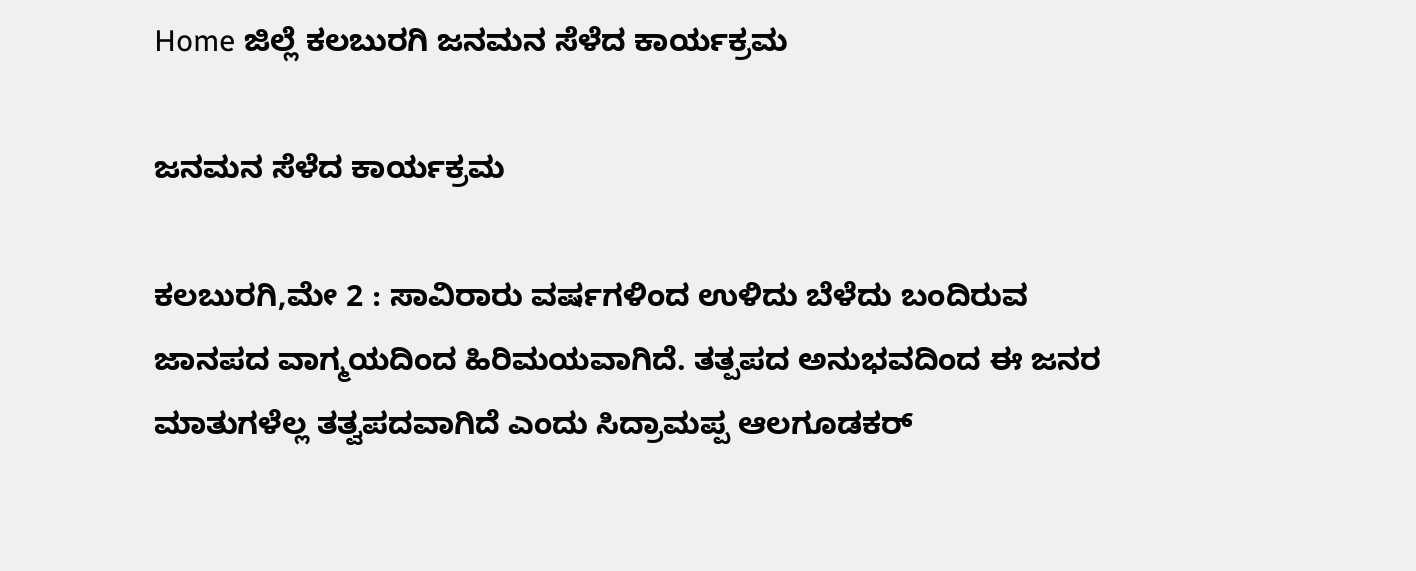Home ಜಿಲ್ಲೆ ಕಲಬುರಗಿ ಜನಮನ ಸೆಳೆದ ಕಾರ್ಯಕ್ರಮ

ಜನಮನ ಸೆಳೆದ ಕಾರ್ಯಕ್ರಮ

ಕಲಬುರಗಿ,ಮೇ 2 : ಸಾವಿರಾರು ವರ್ಷಗಳಿಂದ ಉಳಿದು ಬೆಳೆದು ಬಂದಿರುವ ಜಾನಪದ ವಾಗ್ಮಯದಿಂದ ಹಿರಿಮಯವಾಗಿದೆ. ತತ್ಪಪದ ಅನುಭವದಿಂದ ಈ ಜನರ ಮಾತುಗಳೆಲ್ಲ ತತ್ವಪದವಾಗಿದೆ ಎಂದು ಸಿದ್ರಾಮಪ್ಪ ಆಲಗೂಡಕರ್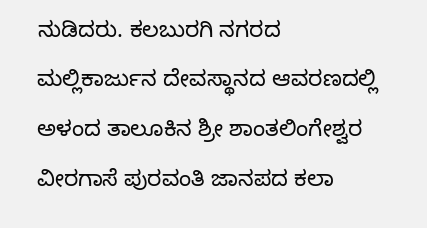ನುಡಿದರು. ಕಲಬುರಗಿ ನಗರದ ಮಲ್ಲಿಕಾರ್ಜುನ ದೇವಸ್ಥಾನದ ಆವರಣದಲ್ಲಿ ಅಳಂದ ತಾಲೂಕಿನ ಶ್ರೀ ಶಾಂತಲಿಂಗೇಶ್ವರ ವೀರಗಾಸೆ ಪುರವಂತಿ ಜಾನಪದ ಕಲಾ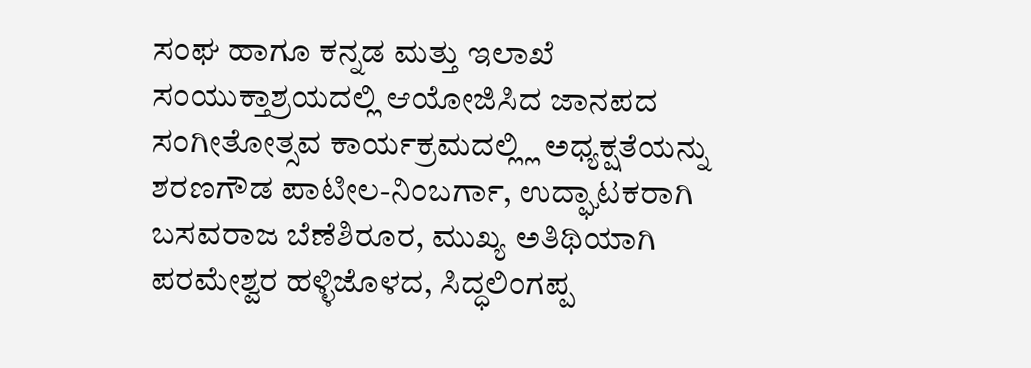ಸಂಘ ಹಾಗೂ ಕನ್ನಡ ಮತ್ತು ಇಲಾಖೆ ಸಂಯುಕ್ತಾಶ್ರಯದಲ್ಲಿ ಆಯೋಜಿಸಿದ ಜಾನಪದ ಸಂಗೀತೋತ್ಸವ ಕಾರ್ಯಕ್ರಮದಲ್ಲ್ಲಿ ಅಧ್ಯಕ್ಷತೆಯನ್ನು ಶರಣಗೌಡ ಪಾಟೀಲ-ನಿಂಬರ್ಗಾ, ಉದ್ಘಾಟಕರಾಗಿ ಬಸವರಾಜ ಬೆಣೆಶಿರೂರ, ಮುಖ್ಯ ಅತಿಥಿಯಾಗಿ ಪರಮೇಶ್ವರ ಹಳ್ಳಿಜೊಳದ, ಸಿದ್ಧಲಿಂಗಪ್ಪ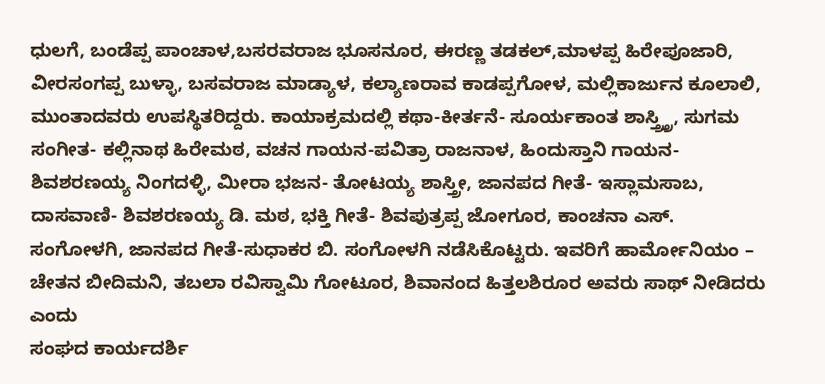ಧುಲಗೆ, ಬಂಡೆಪ್ಪ ಪಾಂಚಾಳ,ಬಸರವರಾಜ ಭೂಸನೂರ, ಈರಣ್ಣ ತಡಕಲ್,ಮಾಳಪ್ಪ ಹಿರೇಪೂಜಾರಿ, ವೀರಸಂಗಪ್ಪ ಬುಳ್ಳಾ, ಬಸವರಾಜ ಮಾಡ್ಯಾಳ, ಕಲ್ಯಾಣರಾವ ಕಾಡಪ್ಪಗೋಳ, ಮಲ್ಲಿಕಾರ್ಜುನ ಕೂಲಾಲಿ, ಮುಂತಾದವರು ಉಪಸ್ಥಿತರಿದ್ದರು. ಕಾಯಾಕ್ರಮದಲ್ಲಿ ಕಥಾ-ಕೀರ್ತನೆ- ಸೂರ್ಯಕಾಂತ ಶಾಸ್ತ್ರ್ತ್ರಿ, ಸುಗಮ ಸಂಗೀತ- ಕಲ್ಲಿನಾಥ ಹಿರೇಮಠ, ವಚನ ಗಾಯನ-ಪವಿತ್ರಾ ರಾಜನಾಳ, ಹಿಂದುಸ್ತಾನಿ ಗಾಯನ- ಶಿವಶರಣಯ್ಯ ನಿಂಗದಳ್ಳಿ, ಮೀರಾ ಭಜನ- ತೋಟಯ್ಯ ಶಾಸ್ತ್ರೀ, ಜಾನಪದ ಗೀತೆ- ಇಸ್ಲಾಮಸಾಬ, ದಾಸವಾಣಿ- ಶಿವಶರಣಯ್ಯ ಡಿ. ಮಠ, ಭಕ್ತಿ ಗೀತೆ- ಶಿವಪುತ್ರಪ್ಪ ಜೋಗೂರ, ಕಾಂಚನಾ ಎಸ್. ಸಂಗೋಳಗಿ, ಜಾನಪದ ಗೀತೆ-ಸುಧಾಕರ ಬಿ. ಸಂಗೋಳಗಿ ನಡೆಸಿಕೊಟ್ಟರು. ಇವರಿಗೆ ಹಾರ್ಮೋನಿಯಂ – ಚೇತನ ಬೀದಿಮನಿ, ತಬಲಾ ರವಿಸ್ವಾಮಿ ಗೋಟೂರ, ಶಿವಾನಂದ ಹಿತ್ತಲಶಿರೂರ ಅವರು ಸಾಥ್ ನೀಡಿದರು ಎಂದು
ಸಂಘದ ಕಾರ್ಯದರ್ಶಿ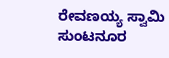ರೇವಣಯ್ಯ ಸ್ವಾಮಿ ಸುಂಟನೂರ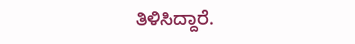ತಿಳಿಸಿದ್ದಾರೆ.